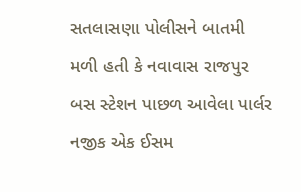સતલાસણા પોલીસને બાતમી મળી હતી કે નવાવાસ રાજપુર બસ સ્ટેશન પાછળ આવેલા પાર્લર નજીક એક ઈસમ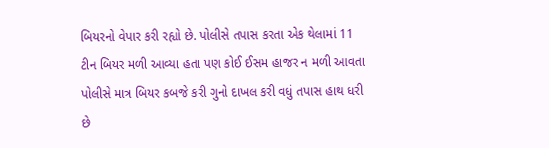બિયરનો વેપાર કરી રહ્યો છે. પોલીસે તપાસ કરતા એક થેલામાં 11 ટીન બિયર મળી આવ્યા હતા પણ કોઈ ઈસમ હાજર ન મળી આવતા પોલીસે માત્ર બિયર કબજે કરી ગુનો દાખલ કરી વધું તપાસ હાથ ધરી છે